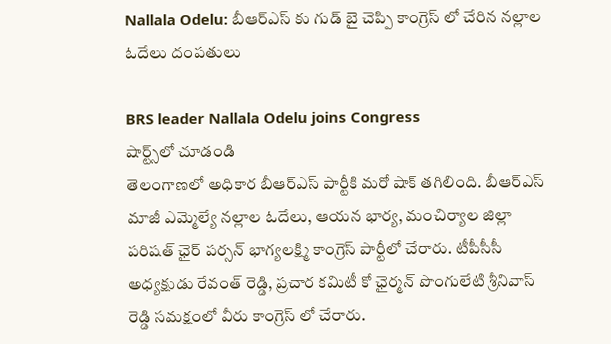Nallala Odelu: బీఆర్ఎస్ కు గుడ్ బై చెప్పి కాంగ్రెస్ లో చేరిన నల్లాల ఓదేలు దంపతులు

BRS leader Nallala Odelu joins Congress
షార్ట్స్‌లో చూడండి
తెలంగాణలో అధికార బీఆర్ఎస్ పార్టీకి మరో షాక్ తగిలింది. బీఆర్ఎస్ మాజీ ఎమ్మెల్యే నల్లాల ఓదేలు, ఆయన భార్య, మంచిర్యాల జిల్లా పరిషత్ ఛైర్ పర్సన్ భాగ్యలక్ష్మి కాంగ్రెస్ పార్టీలో చేరారు. టీపీసీసీ అధ్యక్షుడు రేవంత్ రెడ్డి, ప్రచార కమిటీ కో ఛైర్మన్ పొంగులేటి శ్రీనివాస్ రెడ్డి సమక్షంలో వీరు కాంగ్రెస్ లో చేరారు.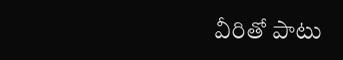వీరితో పాటు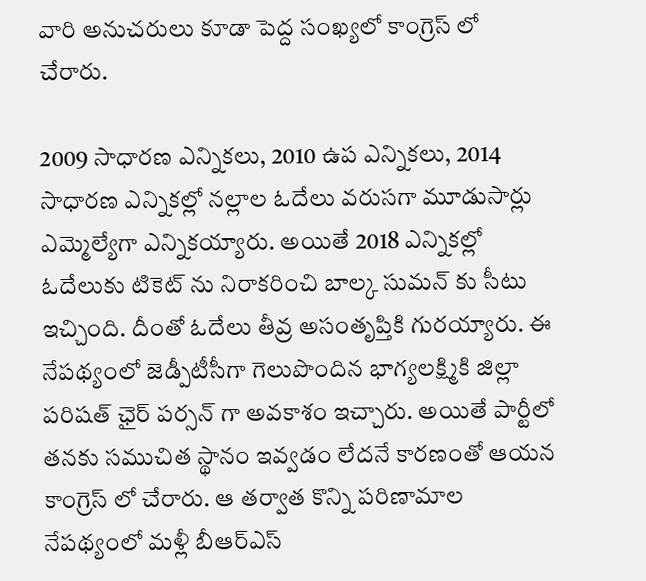వారి అనుచరులు కూడా పెద్ద సంఖ్యలో కాంగ్రెస్ లో చేరారు.

2009 సాధారణ ఎన్నికలు, 2010 ఉప ఎన్నికలు, 2014 సాధారణ ఎన్నికల్లో నల్లాల ఓదేలు వరుసగా మూడుసార్లు ఎమ్మెల్యేగా ఎన్నికయ్యారు. అయితే 2018 ఎన్నికల్లో ఓదేలుకు టికెట్ ను నిరాకరించి బాల్క సుమన్ కు సీటు ఇచ్చింది. దీంతో ఓదేలు తీవ్ర అసంతృప్తికి గురయ్యారు. ఈ నేపథ్యంలో జెడ్పీటీసీగా గెలుపొందిన భాగ్యలక్ష్మికి జిల్లా పరిషత్ ఛైర్ పర్సన్ గా అవకాశం ఇచ్చారు. అయితే పార్టీలో తనకు సముచిత స్థానం ఇవ్వడం లేదనే కారణంతో ఆయన కాంగ్రెస్ లో చేరారు. ఆ తర్వాత కొన్ని పరిణామాల నేపథ్యంలో మళ్లీ బీఆర్ఎస్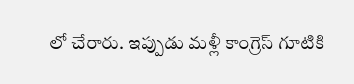లో చేరారు. ఇప్పుడు మళ్లీ కాంగ్రెస్ గూటికి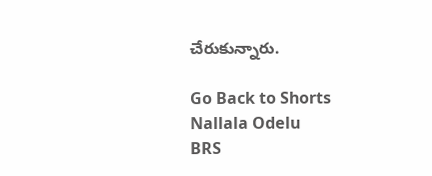చేరుకున్నారు.

Go Back to Shorts
Nallala Odelu
BRS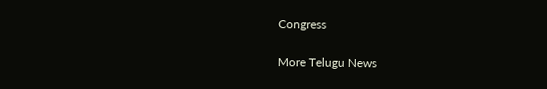Congress

More Telugu News